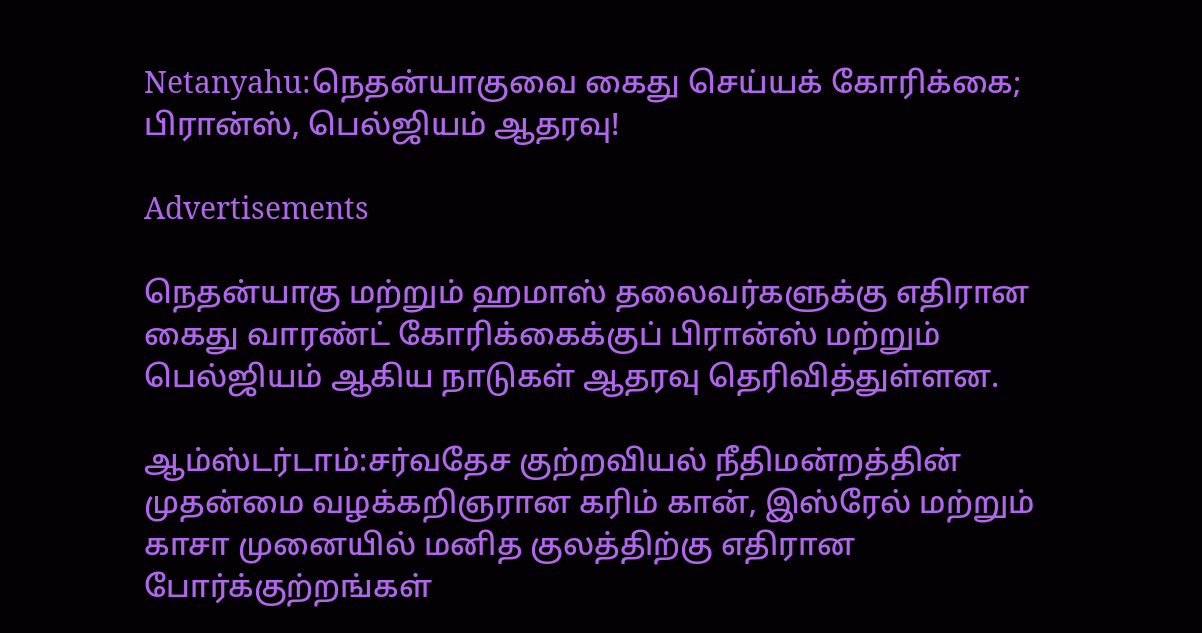Netanyahu:நெதன்யாகுவை கைது செய்யக் கோரிக்கை; பிரான்ஸ், பெல்ஜியம் ஆதரவு!

Advertisements

நெதன்யாகு மற்றும் ஹமாஸ் தலைவர்களுக்கு எதிரான கைது வாரண்ட் கோரிக்கைக்குப் பிரான்ஸ் மற்றும் பெல்ஜியம் ஆகிய நாடுகள் ஆதரவு தெரிவித்துள்ளன.

ஆம்ஸ்டர்டாம்:சர்வதேச குற்றவியல் நீதிமன்றத்தின் முதன்மை வழக்கறிஞரான கரிம் கான், இஸ்ரேல் மற்றும் காசா முனையில் மனித குலத்திற்கு எதிரான போர்க்குற்றங்கள்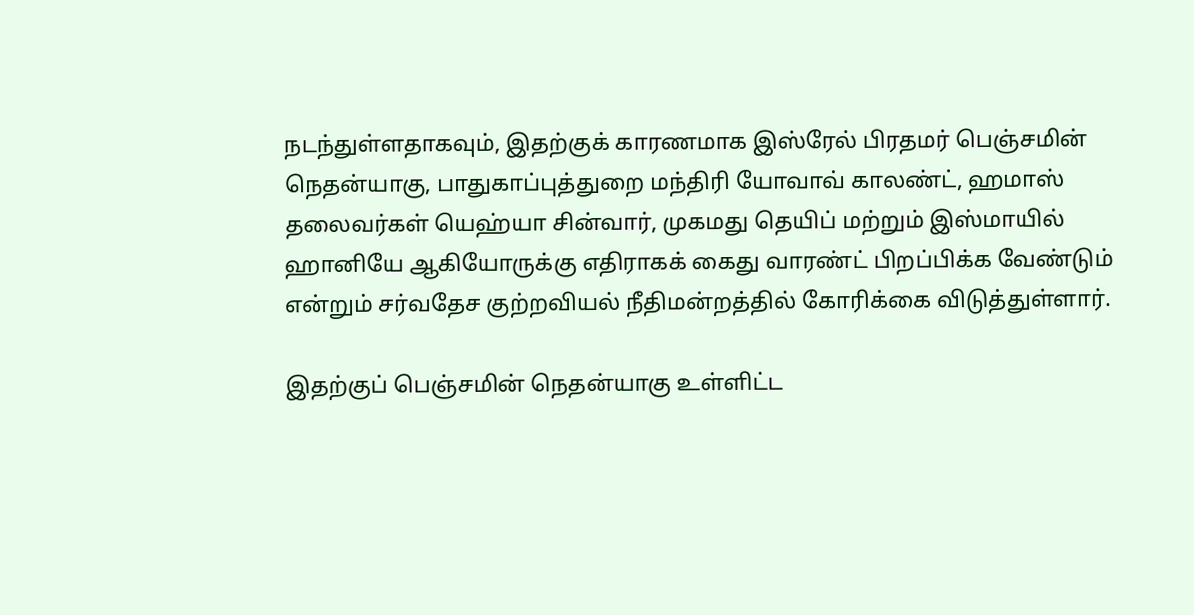நடந்துள்ளதாகவும், இதற்குக் காரணமாக இஸ்ரேல் பிரதமர் பெஞ்சமின் நெதன்யாகு, பாதுகாப்புத்துறை மந்திரி யோவாவ் காலண்ட், ஹமாஸ் தலைவர்கள் யெஹ்யா சின்வார், முகமது தெயிப் மற்றும் இஸ்மாயில் ஹானியே ஆகியோருக்கு எதிராகக் கைது வாரண்ட் பிறப்பிக்க வேண்டும் என்றும் சர்வதேச குற்றவியல் நீதிமன்றத்தில் கோரிக்கை விடுத்துள்ளார்.

இதற்குப் பெஞ்சமின் நெதன்யாகு உள்ளிட்ட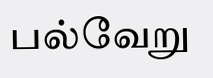பல்வேறு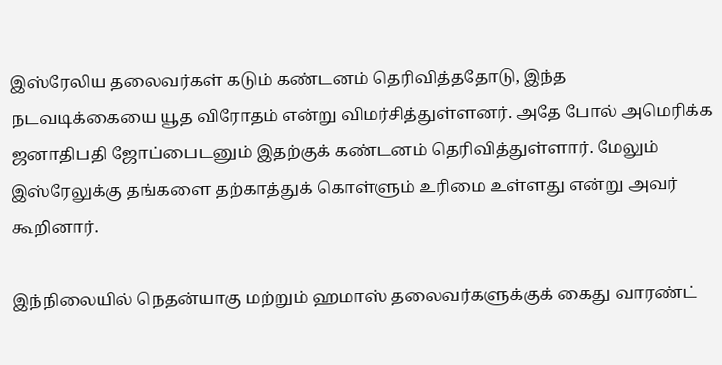இஸ்ரேலிய தலைவர்கள் கடும் கண்டனம் தெரிவித்ததோடு, இந்த நடவடிக்கையை யூத விரோதம் என்று விமர்சித்துள்ளனர். அதே போல் அமெரிக்க ஜனாதிபதி ஜோப்பைடனும் இதற்குக் கண்டனம் தெரிவித்துள்ளார். மேலும் இஸ்ரேலுக்கு தங்களை தற்காத்துக் கொள்ளும் உரிமை உள்ளது என்று அவர் கூறினார்.

இந்நிலையில் நெதன்யாகு மற்றும் ஹமாஸ் தலைவர்களுக்குக் கைது வாரண்ட்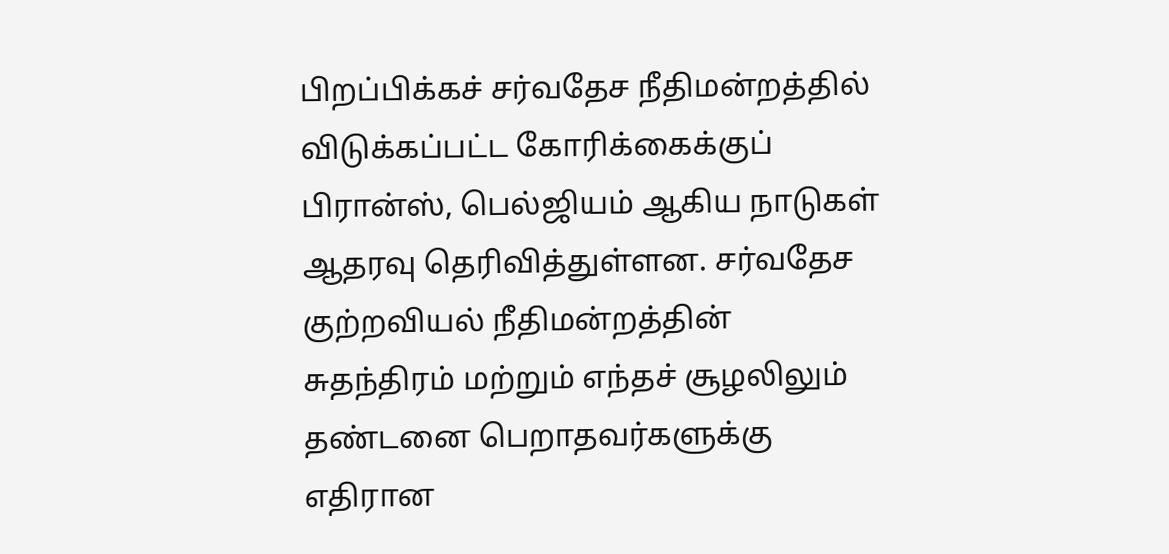பிறப்பிக்கச் சர்வதேச நீதிமன்றத்தில் விடுக்கப்பட்ட கோரிக்கைக்குப் பிரான்ஸ், பெல்ஜியம் ஆகிய நாடுகள் ஆதரவு தெரிவித்துள்ளன. சர்வதேச குற்றவியல் நீதிமன்றத்தின் சுதந்திரம் மற்றும் எந்தச் சூழலிலும் தண்டனை பெறாதவர்களுக்கு எதிரான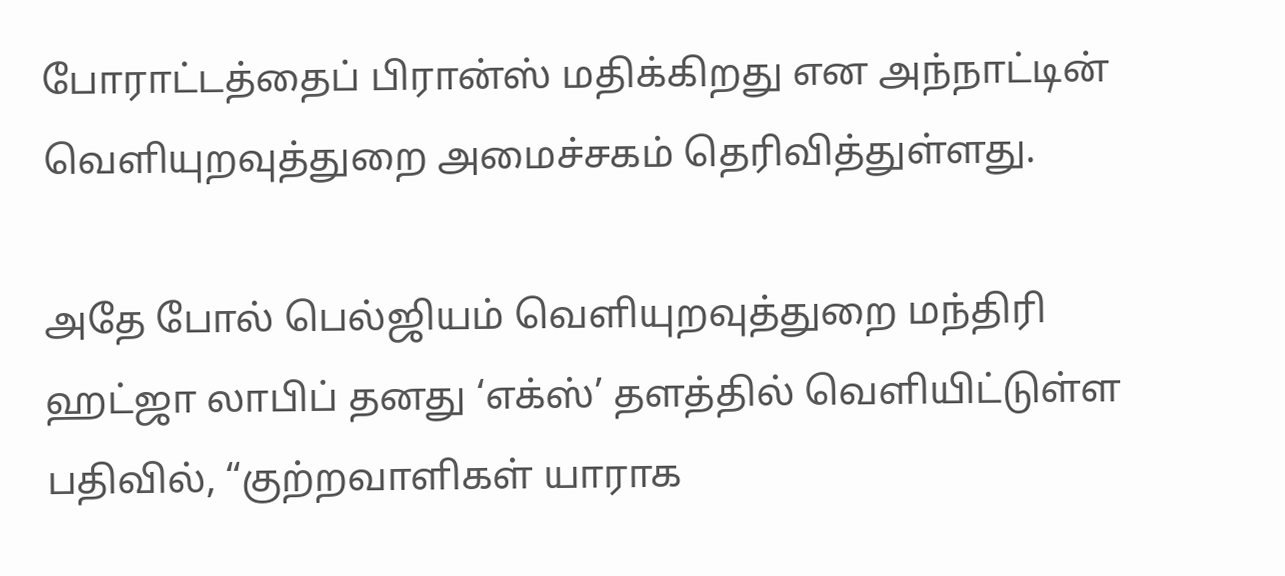போராட்டத்தைப் பிரான்ஸ் மதிக்கிறது என அந்நாட்டின் வெளியுறவுத்துறை அமைச்சகம் தெரிவித்துள்ளது.

அதே போல் பெல்ஜியம் வெளியுறவுத்துறை மந்திரி ஹட்ஜா லாபிப் தனது ‘எக்ஸ்’ தளத்தில் வெளியிட்டுள்ள பதிவில், “குற்றவாளிகள் யாராக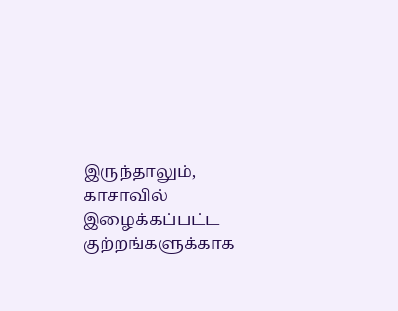இருந்தாலும், காசாவில் இழைக்கப்பட்ட குற்றங்களுக்காக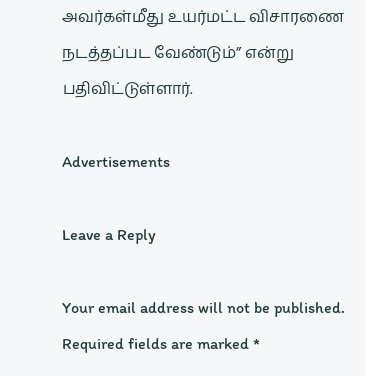அவர்கள்மீது உயர்மட்ட விசாரணை நடத்தப்பட வேண்டும்” என்று பதிவிட்டுள்ளார்.

Advertisements

Leave a Reply

Your email address will not be published. Required fields are marked *